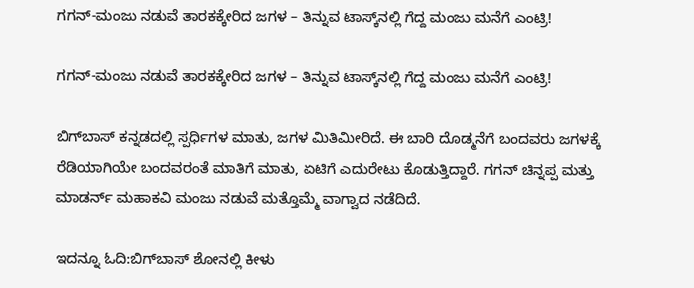ಗಗನ್-ಮಂಜು ನಡುವೆ ತಾರಕಕ್ಕೇರಿದ ಜಗಳ – ತಿನ್ನುವ ಟಾಸ್ಕ್‌ನಲ್ಲಿ ಗೆದ್ದ ಮಂಜು ಮನೆಗೆ ಎಂಟ್ರಿ!

ಗಗನ್-ಮಂಜು ನಡುವೆ ತಾರಕಕ್ಕೇರಿದ ಜಗಳ – ತಿನ್ನುವ ಟಾಸ್ಕ್‌ನಲ್ಲಿ ಗೆದ್ದ ಮಂಜು ಮನೆಗೆ ಎಂಟ್ರಿ!

ಬಿಗ್‌ಬಾಸ್ ಕನ್ನಡದಲ್ಲಿ ಸ್ಪರ್ಧಿಗಳ ಮಾತು, ಜಗಳ ಮಿತಿಮೀರಿದೆ. ಈ ಬಾರಿ ದೊಡ್ಮನೆಗೆ ಬಂದವರು ಜಗಳಕ್ಕೆ ರೆಡಿಯಾಗಿಯೇ ಬಂದವರಂತೆ ಮಾತಿಗೆ ಮಾತು, ಏಟಿಗೆ ಎದುರೇಟು ಕೊಡುತ್ತಿದ್ದಾರೆ. ಗಗನ್ ಚಿನ್ನಪ್ಪ ಮತ್ತು ಮಾಡರ್ನ್ ಮಹಾಕವಿ ಮಂಜು ನಡುವೆ ಮತ್ತೊಮ್ಮೆ ವಾಗ್ವಾದ ನಡೆದಿದೆ.

ಇದನ್ನೂ ಓದಿ:ಬಿಗ್‌ಬಾಸ್‌ ಶೋನಲ್ಲಿ ಕೀಳು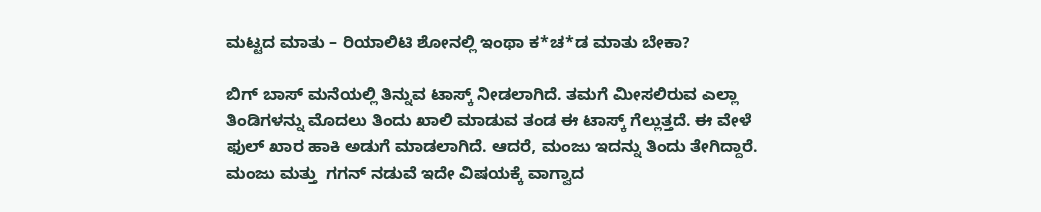ಮಟ್ಟದ ಮಾತು – ರಿಯಾಲಿಟಿ ಶೋನಲ್ಲಿ ಇಂಥಾ ಕ*ಚ*ಡ ಮಾತು ಬೇಕಾ?

ಬಿಗ್ ಬಾಸ್ ಮನೆಯಲ್ಲಿ ತಿನ್ನುವ ಟಾಸ್ಕ್‌ ನೀಡಲಾಗಿದೆ. ತಮಗೆ ಮೀಸಲಿರುವ ಎಲ್ಲಾ ತಿಂಡಿಗಳನ್ನು ಮೊದಲು ತಿಂದು ಖಾಲಿ ಮಾಡುವ ತಂಡ ಈ ಟಾಸ್ಕ್ ಗೆಲ್ಲುತ್ತದೆ. ಈ ವೇಳೆ ಫುಲ್ ಖಾರ ಹಾಕಿ ಅಡುಗೆ ಮಾಡಲಾಗಿದೆ. ಆದರೆ, ಮಂಜು ಇದನ್ನು ತಿಂದು ತೇಗಿದ್ದಾರೆ. ಮಂಜು ಮತ್ತು  ಗಗನ್ ನಡುವೆ ಇದೇ ವಿಷಯಕ್ಕೆ ವಾಗ್ವಾದ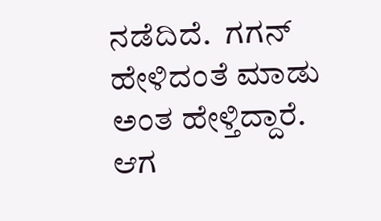ನಡೆದಿದೆ.  ಗಗನ್ ಹೇಳಿದಂತೆ ಮಾಡು ಅಂತ ಹೇಳ್ತಿದ್ದಾರೆ. ಆಗ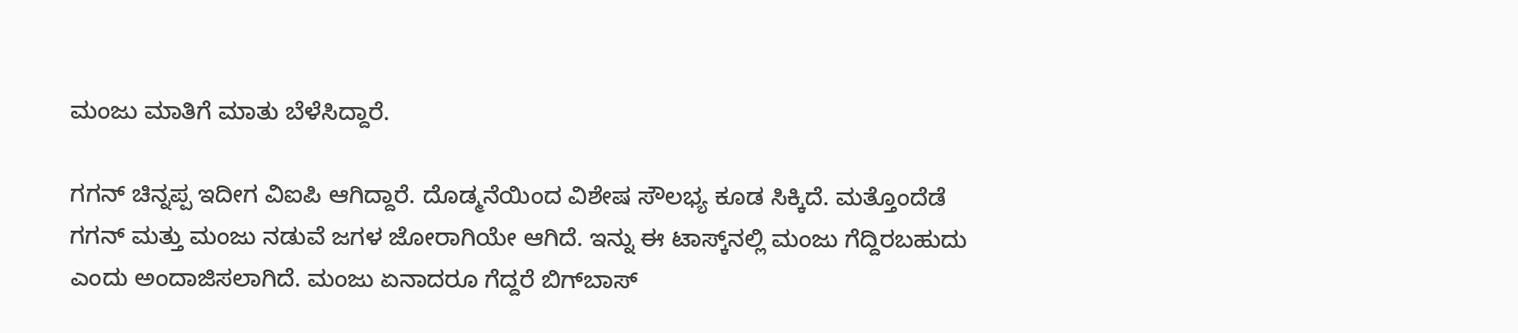ಮಂಜು ಮಾತಿಗೆ ಮಾತು ಬೆಳೆಸಿದ್ದಾರೆ.

ಗಗನ್ ಚಿನ್ನಪ್ಪ ಇದೀಗ ವಿಐಪಿ ಆಗಿದ್ದಾರೆ. ದೊಡ್ಮನೆಯಿಂದ ವಿಶೇಷ ಸೌಲಭ್ಯ ಕೂಡ ಸಿಕ್ಕಿದೆ. ಮತ್ತೊಂದೆಡೆ ಗಗನ್ ಮತ್ತು ಮಂಜು ನಡುವೆ ಜಗಳ ಜೋರಾಗಿಯೇ ಆಗಿದೆ. ಇನ್ನು ಈ ಟಾಸ್ಕ್‌ನಲ್ಲಿ ಮಂಜು ಗೆದ್ದಿರಬಹುದು ಎಂದು ಅಂದಾಜಿಸಲಾಗಿದೆ. ಮಂಜು ಏನಾದರೂ ಗೆದ್ದರೆ ಬಿಗ್‌ಬಾಸ್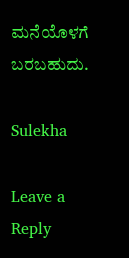ಮನೆಯೊಳಗೆ ಬರಬಹುದು.

Sulekha

Leave a Reply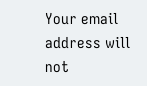Your email address will not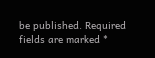be published. Required fields are marked *